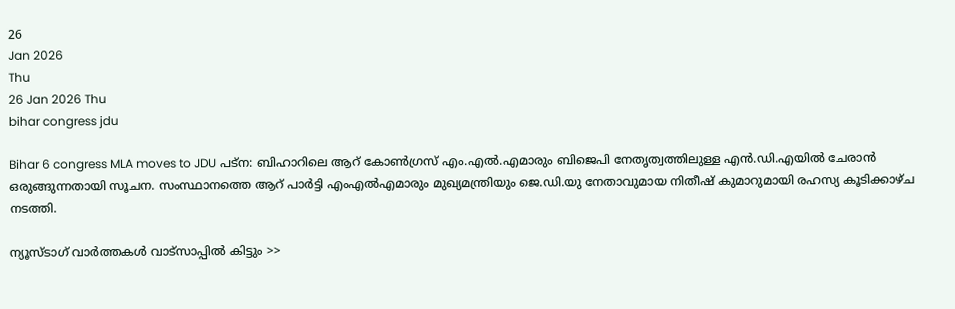26
Jan 2026
Thu
26 Jan 2026 Thu
bihar congress jdu

Bihar 6 congress MLA moves to JDU പട്ന: ബിഹാറിലെ ആറ് കോണ്‍ഗ്രസ് എം.എല്‍.എമാരും ബിജെപി നേതൃത്വത്തിലുള്ള എന്‍.ഡി.എയില്‍ ചേരാന്‍ ഒരുങ്ങുന്നതായി സൂചന. സംസ്ഥാനത്തെ ആറ് പാര്‍ട്ടി എംഎല്‍എമാരും മുഖ്യമന്ത്രിയും ജെ.ഡി.യു നേതാവുമായ നിതീഷ് കുമാറുമായി രഹസ്യ കൂടിക്കാഴ്ച നടത്തി.

ന്യൂസ്ടാഗ് വാര്‍ത്തകള്‍ വാട്‌സാപ്പില്‍ കിട്ടും >>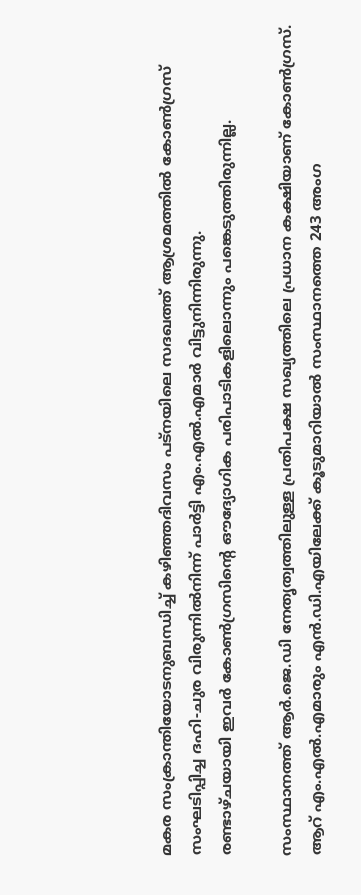മകര സംക്രാന്തിയോടനുബന്ധിച്ച് കഴിഞ്ഞദിവസം പട്നയിലെ സദഖത്ത് ആശ്രമത്തില്‍ കോണ്‍ഗ്രസ് സംഘടിപ്പിച്ച ദഹി-ചുര വിരുന്നില്‍നിന്ന് പാര്‍ട്ടി എം.എല്‍.എമാര്‍ വിട്ടുനിന്നിരുന്നു.
രണ്ടാഴ്ചയായി ഇവര്‍ കോണ്‍ഗ്രസിന്റെ ഔദ്യോഗിക പരിപാടികളിലൊന്നും പങ്കെടുത്തിരുന്നില്ല.

സംസ്ഥാനത്ത് ആര്‍.ജെ.ഡി നേതൃത്വത്തിലുള്ള പ്രതിപക്ഷ സഖ്യത്തിലെ പ്രധാന കക്ഷിയാണ് കോണ്‍ഗ്രസ്. ആറ് എം.എല്‍.എമാരും എന്‍.ഡി.എയിലേക്ക് കൂടുമാറിയാല്‍ സംസ്ഥാനത്തെ 243 അംഗ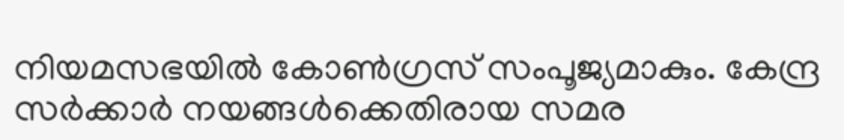നിയമസഭയില്‍ കോണ്‍ഗ്രസ് സംപൂജ്യമാകും. കേന്ദ്ര സര്‍ക്കാര്‍ നയങ്ങള്‍ക്കെതിരായ സമര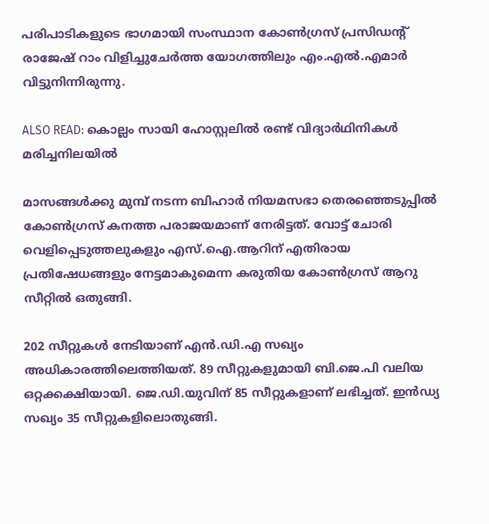പരിപാടികളുടെ ഭാഗമായി സംസ്ഥാന കോണ്‍ഗ്രസ് പ്രസിഡന്റ് രാജേഷ് റാം വിളിച്ചുചേര്‍ത്ത യോഗത്തിലും എം.എല്‍.എമാര്‍ വിട്ടുനിന്നിരുന്നു.

ALSO READ: കൊല്ലം സായി ഹോസ്റ്റലില്‍ രണ്ട് വിദ്യാര്‍ഥിനികള്‍ മരിച്ചനിലയില്‍

മാസങ്ങള്‍ക്കു മുമ്പ് നടന്ന ബിഹാര്‍ നിയമസഭാ തെരഞ്ഞെടുപ്പില്‍ കോണ്‍ഗ്രസ് കനത്ത പരാജയമാണ് നേരിട്ടത്. വോട്ട് ചോരി വെളിപ്പെടുത്തലുകളും എസ്.ഐ.ആറിന് എതിരായ പ്രതിഷേധങ്ങളും നേട്ടമാകുമെന്ന കരുതിയ കോണ്‍ഗ്രസ് ആറു സീറ്റില്‍ ഒതുങ്ങി.

202 സീറ്റുകള്‍ നേടിയാണ് എന്‍.ഡി.എ സഖ്യം അധികാരത്തിലെത്തിയത്. 89 സീറ്റുകളുമായി ബി.ജെ.പി വലിയ ഒറ്റക്കക്ഷിയായി. ജെ.ഡി.യുവിന് 85 സീറ്റുകളാണ് ലഭിച്ചത്. ഇന്‍ഡ്യ സഖ്യം 35 സീറ്റുകളിലൊതുങ്ങി.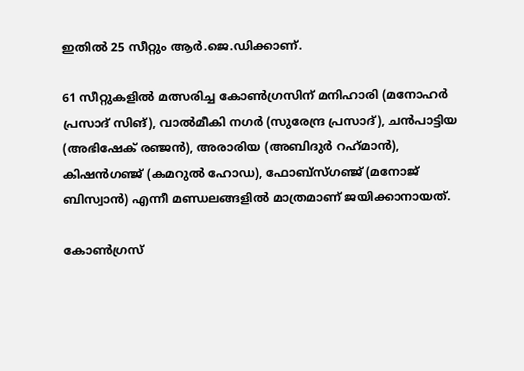ഇതില്‍ 25 സീറ്റും ആര്‍.ജെ.ഡിക്കാണ്.

61 സീറ്റുകളില്‍ മത്സരിച്ച കോണ്‍ഗ്രസിന് മനിഹാരി (മനോഹര്‍ പ്രസാദ് സിങ്), വാല്‍മീകി നഗര്‍ (സുരേന്ദ്ര പ്രസാദ്), ചന്‍പാട്ടിയ (അഭിഷേക് രഞ്ജന്‍), അരാരിയ (അബിദുര്‍ റഹ്‌മാന്‍), കിഷന്‍ഗഞ്ജ് (കമറുല്‍ ഹോഡ), ഫോബ്‌സ്ഗഞ്ജ് (മനോജ് ബിസ്വാന്‍) എന്നീ മണ്ഡലങ്ങളില്‍ മാത്രമാണ് ജയിക്കാനായത്.

കോണ്‍ഗ്രസ്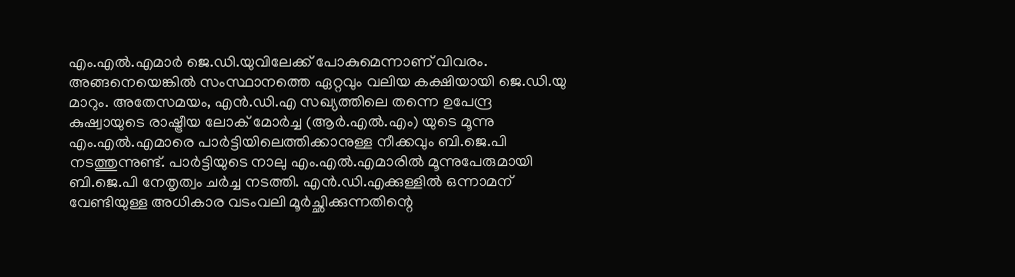എം.എല്‍.എമാര്‍ ജെ.ഡി.യുവിലേക്ക് പോകുമെന്നാണ് വിവരം. അങ്ങനെയെങ്കില്‍ സംസ്ഥാനത്തെ ഏറ്റവും വലിയ കക്ഷിയായി ജെ.ഡി.യു മാറും. അതേസമയം, എന്‍.ഡി.എ സഖ്യത്തിലെ തന്നെ ഉപേന്ദ്ര കുഷ്വായുടെ രാഷ്ട്രീയ ലോക് മോര്‍ച്ച (ആര്‍.എല്‍.എം) യുടെ മൂന്നു എം.എല്‍.എമാരെ പാര്‍ട്ടിയിലെത്തിക്കാനുള്ള നീക്കവും ബി.ജെ.പി നടത്തുന്നുണ്ട്. പാര്‍ട്ടിയുടെ നാലു എം.എല്‍.എമാരില്‍ മൂന്നുപേരുമായി ബി.ജെ.പി നേതൃത്വം ചര്‍ച്ച നടത്തി. എന്‍.ഡി.എക്കുള്ളില്‍ ഒന്നാമന് വേണ്ടിയുള്ള അധികാര വടംവലി മൂര്‍ച്ഛിക്കുന്നതിന്റെ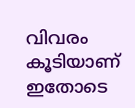വിവരം കൂടിയാണ് ഇതോടെ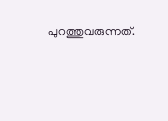പുറത്തുവരുന്നത്.